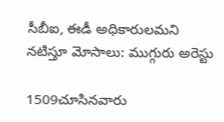సీబీఐ, ఈడీ అధికారులమని నటిస్తూ మోసాలు: ముగ్గురు అరెస్టు

1509చూసినవారు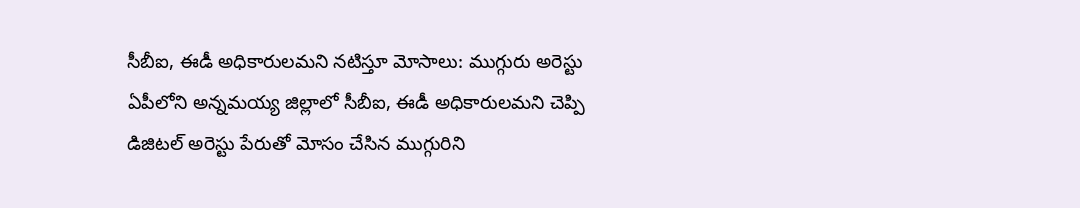సీబీఐ, ఈడీ అధికారులమని నటిస్తూ మోసాలు: ముగ్గురు అరెస్టు
ఏపీలోని అన్నమయ్య జిల్లాలో సీబీఐ, ఈడీ అధికారులమని చెప్పి డిజిటల్ అరెస్టు పేరుతో మోసం చేసిన ముగ్గురిని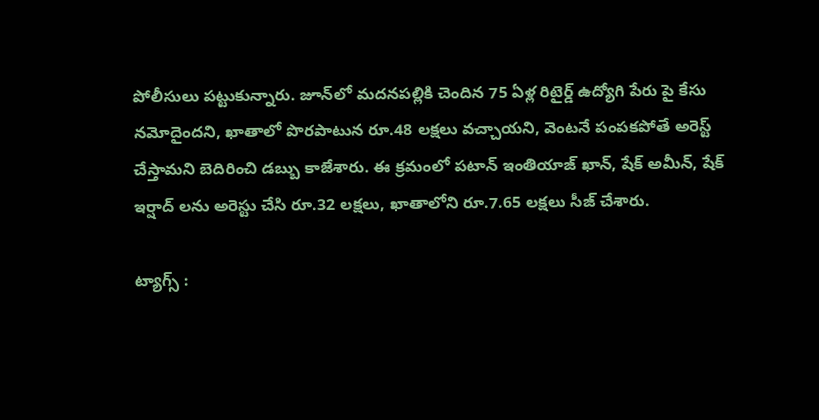పోలీసులు పట్టుకున్నారు. జూన్‌లో మదనపల్లికి చెందిన 75 ఏళ్ల రిటైర్డ్ ఉద్యోగి పేరు పై కేసు నమోదైందని, ఖాతాలో పొరపాటున రూ.48 లక్షలు వచ్చాయని, వెంటనే పంపకపోతే అరెస్ట్ చేస్తామని బెదిరించి డబ్బు కాజేశారు. ఈ క్రమంలో పటాన్‌ ఇంతియాజ్‌ ఖాన్, షేక్ అమీన్, షేక్ ఇర్షాద్ లను అరెస్టు చేసి రూ.32 లక్షలు, ఖాతాలోని రూ.7.65 లక్షలు సీజ్ చేశారు.

ట్యాగ్స్ :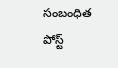సంబంధిత పోస్ట్